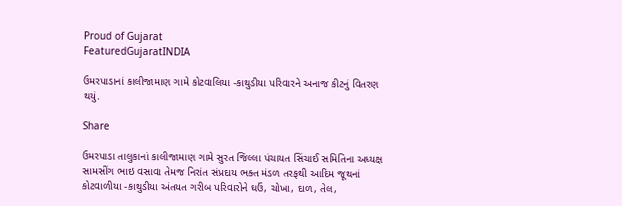Proud of Gujarat
FeaturedGujaratINDIA

ઉમરપાડાનાં કાલીજામાણ ગામે કોટવાલિયા -કાથુડીયા પરિવારને અનાજ કીટનું વિતરણ થયું.

Share

ઉમરપાડા તાલુકાનાં કાલીજામાણ ગામે સુરત જિલ્લા પંચાયત સિંચાઈ સમિતિના અધ્યક્ષ સામસીંગ ભાઇ વસાવા તેમજ નિરાંત સંપ્રદાય ભક્ત મંડળ તરફથી આદિમ જૂથનાં કોટવાળીયા -કાથુડીયા અંતયત ગરીબ પરિવારોને ઘઉં, ચોખા, દાળ, તેલ,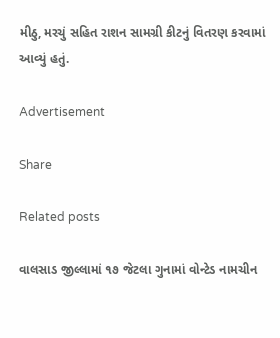મીઠુ, મરચું સહિત રાશન સામગ્રી કીટનું વિતરણ કરવામાં આવ્યું હતું.

Advertisement

Share

Related posts

વાલસાડ જીલ્લામાં ૧૭ જેટલા ગુનામાં વોન્ટેડ નામચીન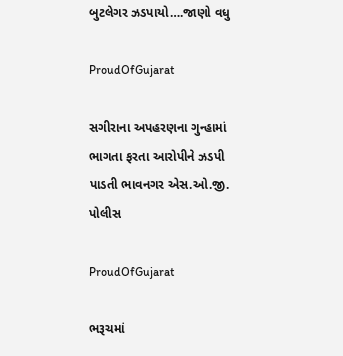બુટલેગર ઝડપાયો….જાણો વધુ

ProudOfGujarat

સગીરાના અપહરણના ગુન્હામાં ભાગતા ફરતા આરોપીને ઝડપી પાડતી ભાવનગર એસ.ઓ.જી. પોલીસ

ProudOfGujarat

ભરૂચમાં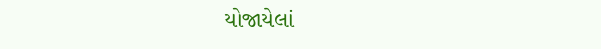યોજાયેલાં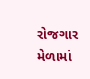રોજગાર મેળામાં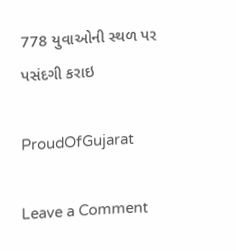778 યુવાઓની સ્થળ પર પસંદગી કરાઇ

ProudOfGujarat

Leave a Comment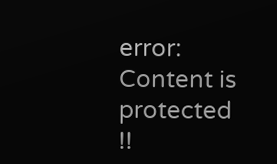error: Content is protected !!